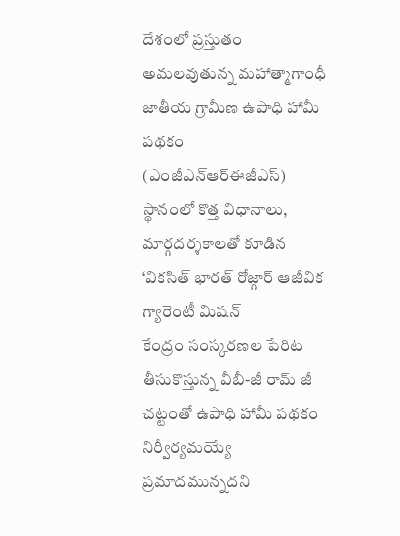దేశంలో ప్రస్తుతం అమలవుతున్న మహాత్మాగాంధీ జాతీయ గ్రామీణ ఉపాధి హామీ పథకం (ఎంజీఎన్ఆర్ఈజీఎస్) స్థానంలో కొత్త విధానాలు, మార్గదర్శకాలతో కూడిన ‘వికసిత్ భారత్ రోజ్గార్ ఆజీవిక గ్యారెంటీ మిషన్
కేంద్రం సంస్కరణల పేరిట తీసుకొస్తున్న వీబీ-జీ రామ్ జీ చట్టంతో ఉపాధి హామీ పథకం నిర్వీర్యమయ్యే ప్రమాదమున్నదని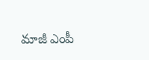మాజీ ఎంపీ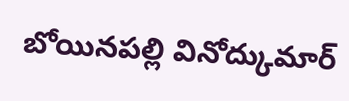బోయినపల్లి వినోద్కుమార్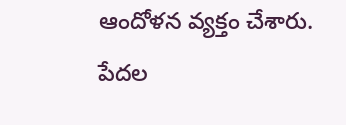ఆందోళన వ్యక్తం చేశారు. పేదల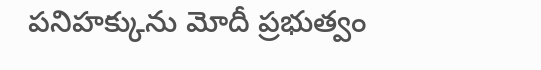పనిహక్కును మోదీ ప్రభుత్వం